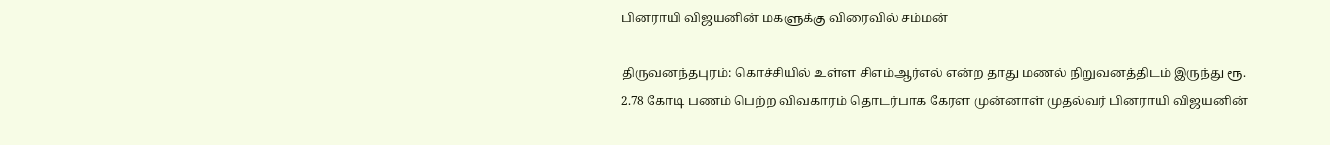பினராயி விஜயனின் மகளுக்கு விரைவில் சம்மன்

திருவனந்தபுரம்: கொச்சியில் உள்ள சிஎம்ஆர்எல் என்ற தாது மணல் நிறுவனத்திடம் இருந்து ரூ. 2.78 கோடி பணம் பெற்ற விவகாரம் தொடர்பாக கேரள முன்னாள் முதல்வர் பினராயி விஜயனின்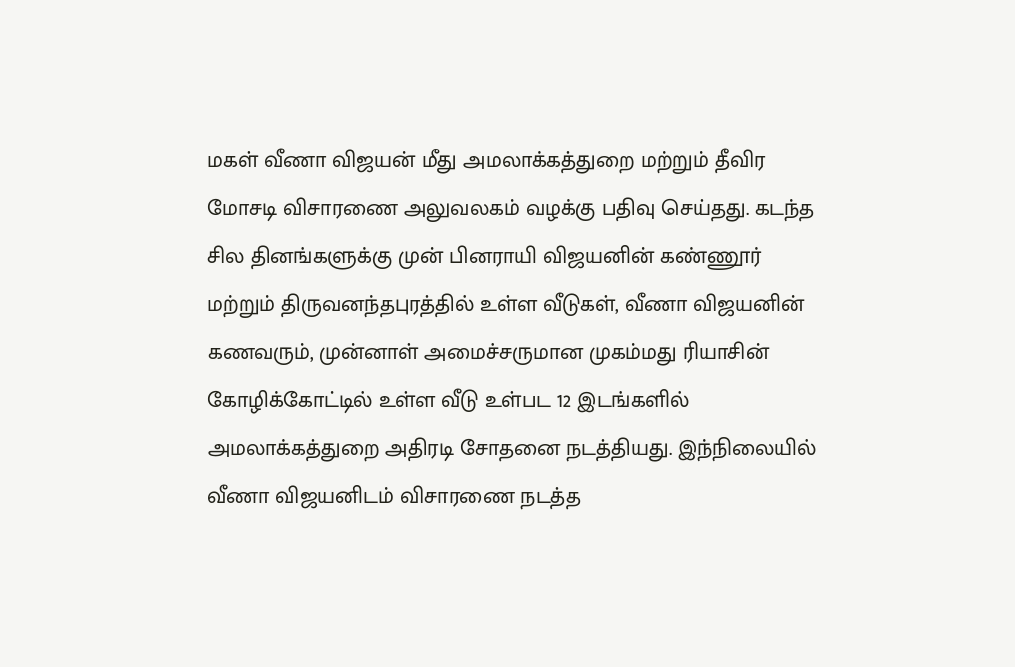மகள் வீணா விஜயன் மீது அமலாக்கத்துறை மற்றும் தீவிர மோசடி விசாரணை அலுவலகம் வழக்கு பதிவு செய்தது. கடந்த சில தினங்களுக்கு முன் பினராயி விஜயனின் கண்ணூர் மற்றும் திருவனந்தபுரத்தில் உள்ள வீடுகள், வீணா விஜயனின் கணவரும், முன்னாள் அமைச்சருமான முகம்மது ரியாசின் கோழிக்கோட்டில் உள்ள வீடு உள்பட 12 இடங்களில் அமலாக்கத்துறை அதிரடி சோதனை நடத்தியது. இந்நிலையில் வீணா விஜயனிடம் விசாரணை நடத்த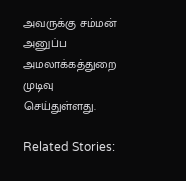அவருக்கு சம்மன் அனுப்ப அமலாக்கத்துறை முடிவு செய்துள்ளது.

Related Stories: